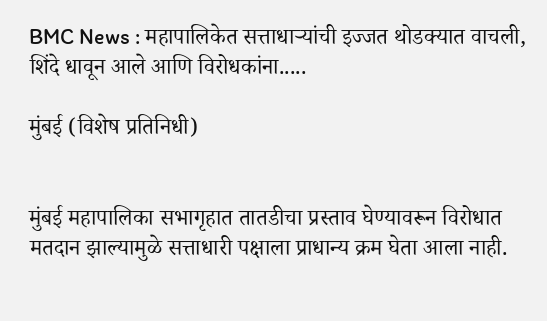BMC News : महापालिकेत सत्ताधाऱ्यांची इज्जत थोडक्यात वाचली, शिंदे धावून आले आणि विरोधकांना.....

मुंबई (विशेष प्रतिनिधी)


मुंबई महापालिका सभागृहात तातडीचा प्रस्ताव घेण्यावरून विरोधात मतदान झाल्यामुळे सत्ताधारी पक्षाला प्राधान्य क्रम घेता आला नाही.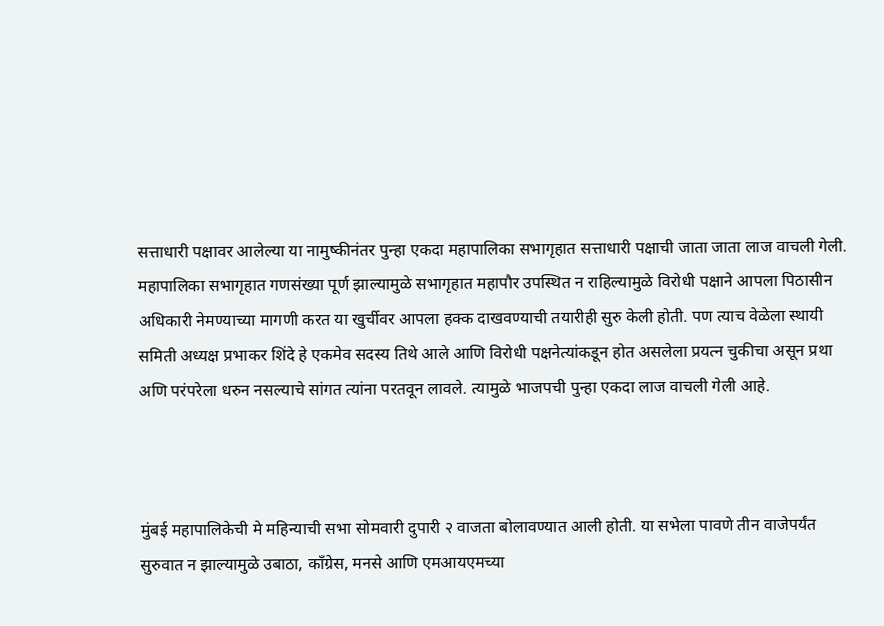सत्ताधारी पक्षावर आलेल्या या नामुष्कीनंतर पुन्हा एकदा महापालिका सभागृहात सत्ताधारी पक्षाची जाता जाता लाज वाचली गेली. महापालिका सभागृहात गणसंख्या पूर्ण झाल्यामुळे सभागृहात महापौर उपस्थित न राहिल्यामुळे विरोधी पक्षाने आपला पिठासीन अधिकारी नेमण्याच्या मागणी करत या खुर्चीवर आपला हक्क दाखवण्याची तयारीही सुरु केली होती. पण त्याच वेळेला स्थायी समिती अध्यक्ष प्रभाकर शिंदे हे एकमेव सदस्य तिथे आले आणि विरोधी पक्षनेत्यांकडून होत असलेला प्रयत्न चुकीचा असून प्रथा अणि परंपरेला धरुन नसल्याचे सांगत त्यांना परतवून लावले. त्यामुळे भाजपची पुन्हा एकदा लाज वाचली गेली आहे.



मुंबई महापालिकेची मे महिन्याची सभा सोमवारी दुपारी २ वाजता बोलावण्यात आली होती. या सभेला पावणे तीन वाजेपर्यंत सुरुवात न झाल्यामुळे उबाठा, काँग्रेस, मनसे आणि एमआयएमच्या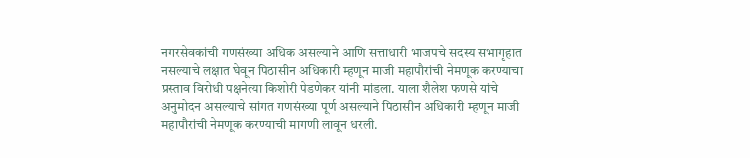नगरसेवकांची गणसंख्या अधिक असल्याने आणि सत्ताधारी भाजपचे सदस्य सभागृहात नसल्याचे लक्षात घेवून पिठासीन अधिकारी म्हणून माजी महापौरांची नेमणूक करण्याचा प्रस्ताव विरोधी पक्षनेत्या किशोरी पेडणेकर यांनी मांडला. याला शैलेश फणसे यांचे अनुमोदन असल्याचे सांगत गणसंख्या पूर्ण असल्याने पिठासीन अधिकारी म्हणून माजी महापौरांची नेमणूक करण्याची मागणी लावून धरली.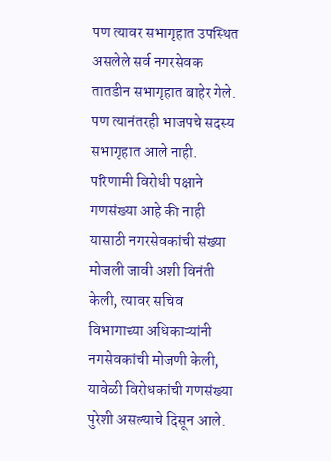पण त्यावर सभागृहात उपस्थित असलेले सर्व नगरसेवक तातडीन सभागृहात बाहेर गेले. पण त्यानंतरही भाजपचे सदस्य सभागृहात आले नाही. परिणामी विरोधी पक्षाने गणसंख्या आहे की नाही यासाठी नगरसेवकांची संख्या मोजली जावी अशी विनंती केली, त्यावर सचिव विभागाच्या अधिकाऱ्यांनी नगसेवकांची मोजणी केली, यावेळी विरोधकांची गणसंख्या पुरेशी असल्याचे दिसून आले.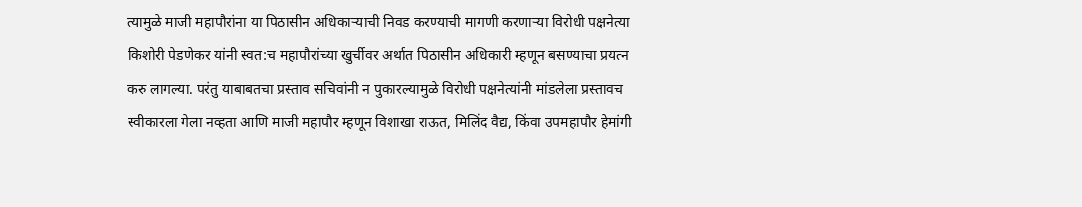त्यामुळे माजी महापौरांना या पिठासीन अधिकाऱ्याची निवड करण्याची मागणी करणाऱ्या विरोधी पक्षनेत्या किशोरी पेडणेकर यांनी स्वत:च महापौरांच्या खुर्चीवर अर्थात पिठासीन अधिकारी म्हणून बसण्याचा प्रयत्न करु लागल्या. परंतु याबाबतचा प्रस्ताव सचिवांनी न पुकारल्यामुळे विरोधी पक्षनेत्यांनी मांडलेला प्रस्तावच स्वीकारला गेला नव्हता आणि माजी महापौर म्हणून विशाखा राऊत, मिलिंद वैद्य, किंवा उपमहापौर हेमांगी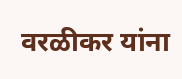वरळीकर यांना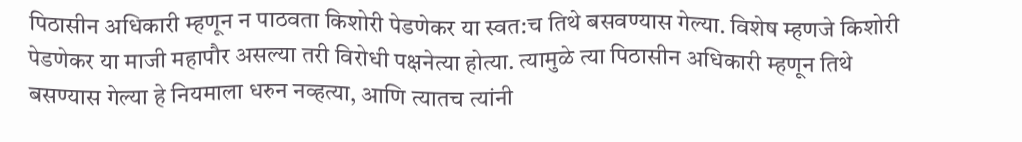पिठासीन अधिकारी म्हणून न पाठवता किशोरी पेडणेकर या स्वत:च तिथे बसवण्यास गेल्या. विशेष म्हणजे किशोरी पेडणेकर या माजी महापौर असल्या तरी विरोधी पक्षनेत्या होत्या. त्यामुळे त्या पिठासीन अधिकारी म्हणून तिथे बसण्यास गेल्या हे नियमाला धरुन नव्हत्या, आणि त्यातच त्यांनी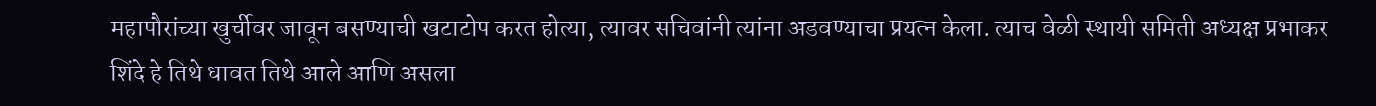महापौरांच्या खुर्चीवर जावून बसण्याची खटाटोप करत होत्या, त्यावर सचिवांनी त्यांना अडवण्याचा प्रयत्न केला. त्याच वेळी स्थायी समिती अध्यक्ष प्रभाकर शिंदे हे तिथे धावत तिथे आले आणि असला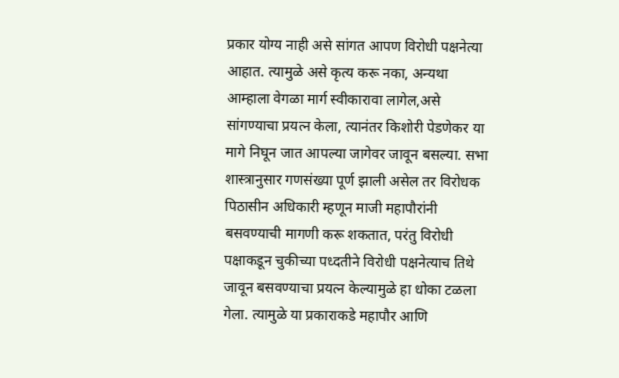प्रकार योग्य नाही असे सांगत आपण विरोधी पक्षनेत्या आहात. त्यामुळे असे कृत्य करू नका, अन्यथा आम्हाला वेगळा मार्ग स्वीकारावा लागेल,असे सांगण्याचा प्रयत्न केला, त्यानंतर किशोरी पेडणेकर या मागे निघून जात आपल्या जागेवर जावून बसल्या. सभा शास्त्रानुसार गणसंख्या पूर्ण झाली असेल तर विरोधक पिठासीन अधिकारी म्हणून माजी महापौरांनी बसवण्याची मागणी करू शकतात, परंतु विरोधी पक्षाकडून चुकीच्या पध्दतीने विरोधी पक्षनेत्याच तिथे जावून बसवण्याचा प्रयत्न केल्यामुळे हा धोका टळला गेला. त्यामुळे या प्रकाराकडे महापौर आणि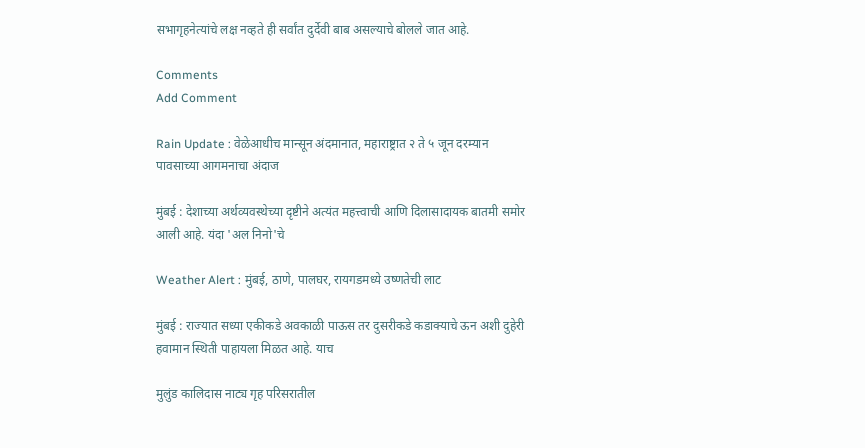सभागृहनेत्यांचे लक्ष नव्हते ही सर्वांत दुर्देवी बाब असल्याचे बोलले जात आहे.

Comments
Add Comment

Rain Update : वेळेआधीच मान्सून अंदमानात, महाराष्ट्रात २ ते ५ जून दरम्यान पावसाच्या आगमनाचा अंदाज

मुंबई : देशाच्या अर्थव्यवस्थेच्या दृष्टीने अत्यंत महत्त्वाची आणि दिलासादायक बातमी समोर आली आहे. यंदा 'अल निनो'चे

Weather Alert : मुंबई, ठाणे, पालघर, रायगडमध्ये उष्णतेची लाट

मुंबई : राज्यात सध्या एकीकडे अवकाळी पाऊस तर दुसरीकडे कडाक्याचे ऊन अशी दुहेरी हवामान स्थिती पाहायला मिळत आहे. याच

मुलुंड कालिदास नाट्य गृह परिसरातील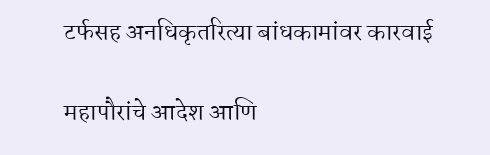टर्फसह अनधिकृतरित्या बांधकामांवर कारवाई

महापौरांचे आदेश आणि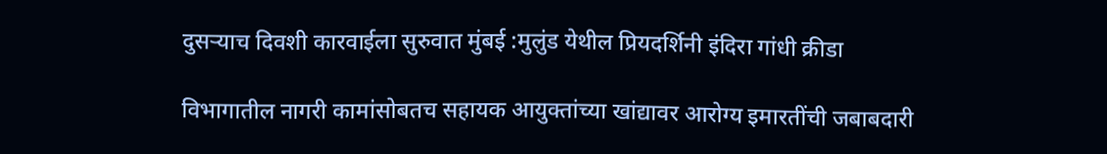दुसऱ्याच दिवशी कारवाईला सुरुवात मुंबई :मुलुंड येथील प्रियदर्शिनी इंदिरा गांधी क्रीडा

विभागातील नागरी कामांसोबतच सहायक आयुक्तांच्या खांद्यावर आरोग्य इमारतींची जबाबदारी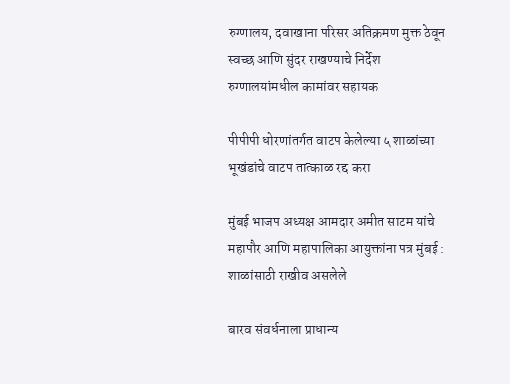रुग्णालय, दवाखाना परिसर अतिक्रमण मुक्त ठेवून स्वच्छ आणि सुंदर राखण्याचे निर्देश रुग्णालयांमधील कामांवर सहायक

पीपीपी धोरणांतर्गत वाटप केलेल्या ५ शाळांच्या भूखंडांचे वाटप तात्काळ रद्द करा

मुंबई भाजप अध्यक्ष आमदार अमीत साटम यांचे महापौर आणि महापालिका आयुक्तांना पत्र मुंबई : शाळांसाठी राखीव असलेले

बारव संवर्धनाला प्राधान्य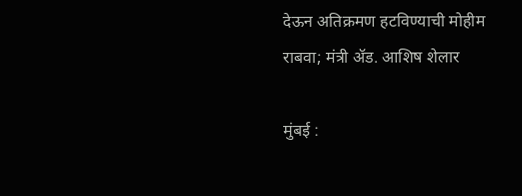देऊन अतिक्रमण हटविण्याची मोहीम राबवा; मंत्री ॲड. आशिष शेलार

मुंबई :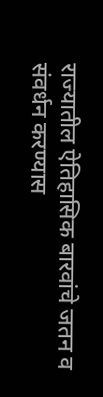राज्यातील ऐतिहासिक बारवांचे जतन व संवर्धन करण्यास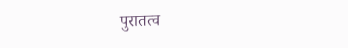पुरातत्व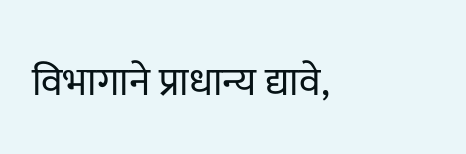विभागाने प्राधान्य द्यावे,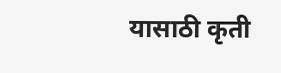यासाठी कृती